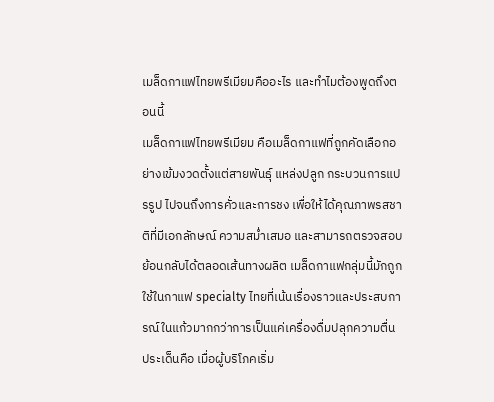เมล็ดกาแฟไทยพรีเมียมคืออะไร และทำไมต้องพูดถึงตอนนี้
เมล็ดกาแฟไทยพรีเมียม คือเมล็ดกาแฟที่ถูกคัดเลือกอย่างเข้มงวดตั้งแต่สายพันธุ์ แหล่งปลูก กระบวนการแปรรูป ไปจนถึงการคั่วและการชง เพื่อให้ได้คุณภาพรสชาติที่มีเอกลักษณ์ ความสม่ำเสมอ และสามารถตรวจสอบย้อนกลับได้ตลอดเส้นทางผลิต เมล็ดกาแฟกลุ่มนี้มักถูกใช้ในกาแฟ specialty ไทยที่เน้นเรื่องราวและประสบการณ์ในแก้วมากกว่าการเป็นแค่เครื่องดื่มปลุกความตื่น
ประเด็นคือ เมื่อผู้บริโภคเริ่ม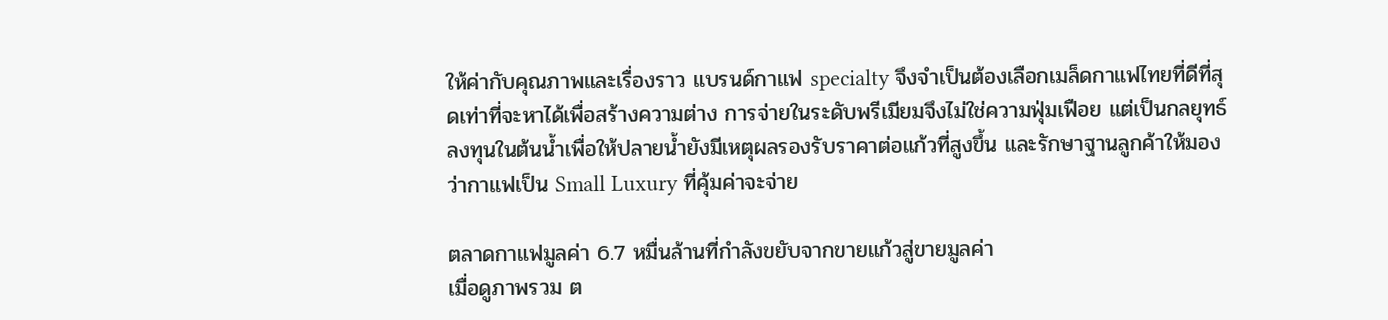ให้ค่ากับคุณภาพและเรื่องราว แบรนด์กาแฟ specialty จึงจำเป็นต้องเลือกเมล็ดกาแฟไทยที่ดีที่สุดเท่าที่จะหาได้เพื่อสร้างความต่าง การจ่ายในระดับพรีเมียมจึงไม่ใช่ความฟุ่มเฟือย แต่เป็นกลยุทธ์ลงทุนในต้นน้ำเพื่อให้ปลายน้ำยังมีเหตุผลรองรับราคาต่อแก้วที่สูงขึ้น และรักษาฐานลูกค้าให้มองว่ากาแฟเป็น Small Luxury ที่คุ้มค่าจะจ่าย

ตลาดกาแฟมูลค่า 6.7 หมื่นล้านที่กำลังขยับจากขายแก้วสู่ขายมูลค่า
เมื่อดูภาพรวม ต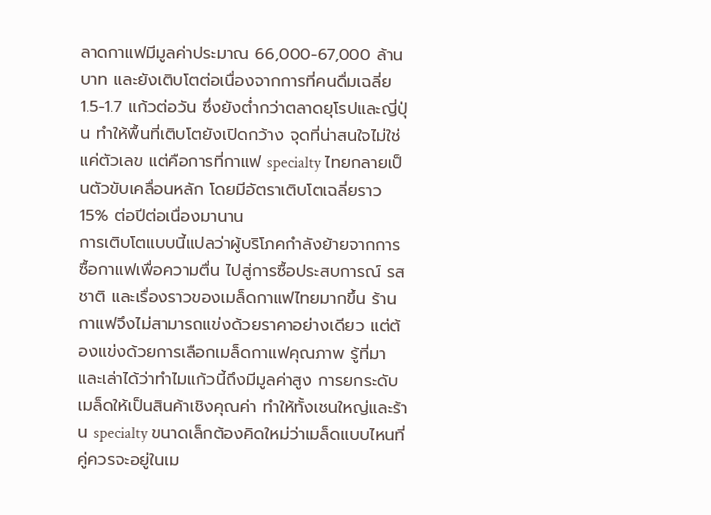ลาดกาแฟมีมูลค่าประมาณ 66,000-67,000 ล้านบาท และยังเติบโตต่อเนื่องจากการที่คนดื่มเฉลี่ย 1.5-1.7 แก้วต่อวัน ซึ่งยังต่ำกว่าตลาดยุโรปและญี่ปุ่น ทำให้พื้นที่เติบโตยังเปิดกว้าง จุดที่น่าสนใจไม่ใช่แค่ตัวเลข แต่คือการที่กาแฟ specialty ไทยกลายเป็นตัวขับเคลื่อนหลัก โดยมีอัตราเติบโตเฉลี่ยราว 15% ต่อปีต่อเนื่องมานาน
การเติบโตแบบนี้แปลว่าผู้บริโภคกำลังย้ายจากการซื้อกาแฟเพื่อความตื่น ไปสู่การซื้อประสบการณ์ รสชาติ และเรื่องราวของเมล็ดกาแฟไทยมากขึ้น ร้านกาแฟจึงไม่สามารถแข่งด้วยราคาอย่างเดียว แต่ต้องแข่งด้วยการเลือกเมล็ดกาแฟคุณภาพ รู้ที่มา และเล่าได้ว่าทำไมแก้วนี้ถึงมีมูลค่าสูง การยกระดับเมล็ดให้เป็นสินค้าเชิงคุณค่า ทำให้ทั้งเชนใหญ่และร้าน specialty ขนาดเล็กต้องคิดใหม่ว่าเมล็ดแบบไหนที่คู่ควรจะอยู่ในเม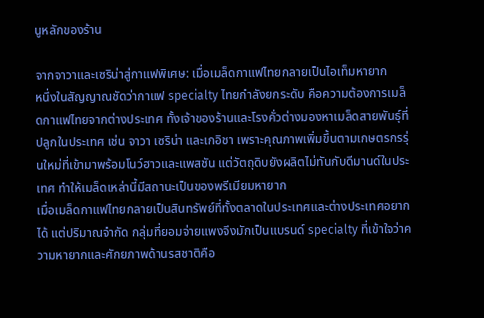นูหลักของร้าน

จากจาวาและเซริน่าสู่กาแฟพิเศษ: เมื่อเมล็ดกาแฟไทยกลายเป็นไอเท็มหายาก
หนึ่งในสัญญาณชัดว่ากาแฟ specialty ไทยกำลังยกระดับ คือความต้องการเมล็ดกาแฟไทยจากต่างประเทศ ทั้งเจ้าของร้านและโรงคั่วต่างมองหาเมล็ดสายพันธุ์ที่ปลูกในประเทศ เช่น จาวา เซริน่า และเกอิชา เพราะคุณภาพเพิ่มขึ้นตามเกษตรกรรุ่นใหม่ที่เข้ามาพร้อมโนว์ฮาวและแพสชัน แต่วัตถุดิบยังผลิตไม่ทันกับดีมานด์ในประเทศ ทำให้เมล็ดเหล่านี้มีสถานะเป็นของพรีเมียมหายาก
เมื่อเมล็ดกาแฟไทยกลายเป็นสินทรัพย์ที่ทั้งตลาดในประเทศและต่างประเทศอยากได้ แต่ปริมาณจำกัด กลุ่มที่ยอมจ่ายแพงจึงมักเป็นแบรนด์ specialty ที่เข้าใจว่าความหายากและศักยภาพด้านรสชาติคือ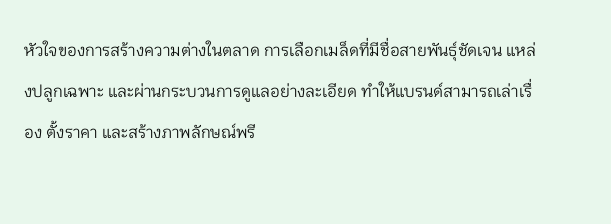หัวใจของการสร้างความต่างในตลาด การเลือกเมล็ดที่มีชื่อสายพันธุ์ชัดเจน แหล่งปลูกเฉพาะ และผ่านกระบวนการดูแลอย่างละเอียด ทำให้แบรนด์สามารถเล่าเรื่อง ตั้งราคา และสร้างภาพลักษณ์พรี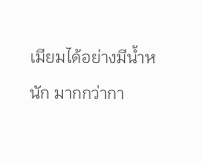เมียมได้อย่างมีน้ำหนัก มากกว่ากา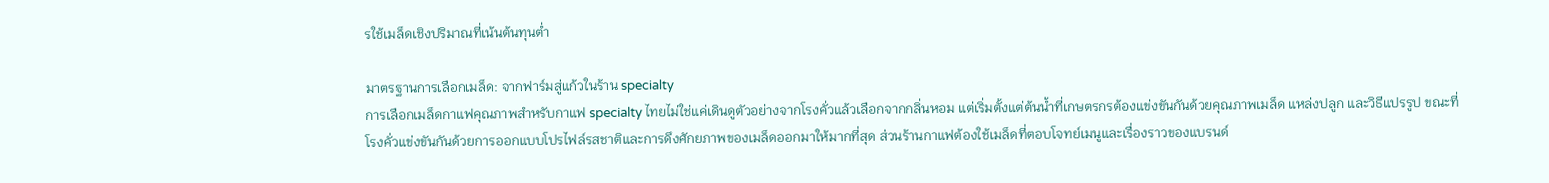รใช้เมล็ดเชิงปริมาณที่เน้นต้นทุนต่ำ

มาตรฐานการเลือกเมล็ด: จากฟาร์มสู่แก้วในร้าน specialty
การเลือกเมล็ดกาแฟคุณภาพสำหรับกาแฟ specialty ไทยไม่ใช่แค่เดินดูตัวอย่างจากโรงคั่วแล้วเลือกจากกลิ่นหอม แต่เริ่มตั้งแต่ต้นน้ำที่เกษตรกรต้องแข่งขันกันด้วยคุณภาพเมล็ด แหล่งปลูก และวิธีแปรรูป ขณะที่โรงคั่วแข่งขันกันด้วยการออกแบบโปรไฟล์รสชาติและการดึงศักยภาพของเมล็ดออกมาให้มากที่สุด ส่วนร้านกาแฟต้องใช้เมล็ดที่ตอบโจทย์เมนูและเรื่องราวของแบรนด์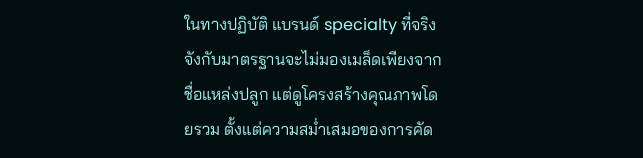ในทางปฏิบัติ แบรนด์ specialty ที่จริงจังกับมาตรฐานจะไม่มองเมล็ดเพียงจากชื่อแหล่งปลูก แต่ดูโครงสร้างคุณภาพโดยรวม ตั้งแต่ความสม่ำเสมอของการคัด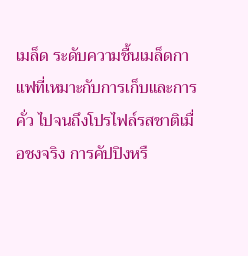เมล็ด ระดับความชื้นเมล็ดกาแฟที่เหมาะกับการเก็บและการคั่ว ไปจนถึงโปรไฟล์รสชาติเมื่อชงจริง การคัปปิงหรื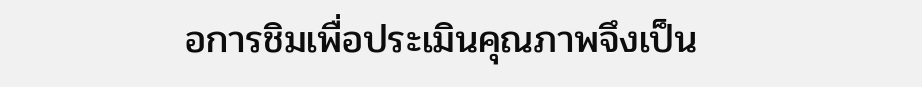อการชิมเพื่อประเมินคุณภาพจึงเป็น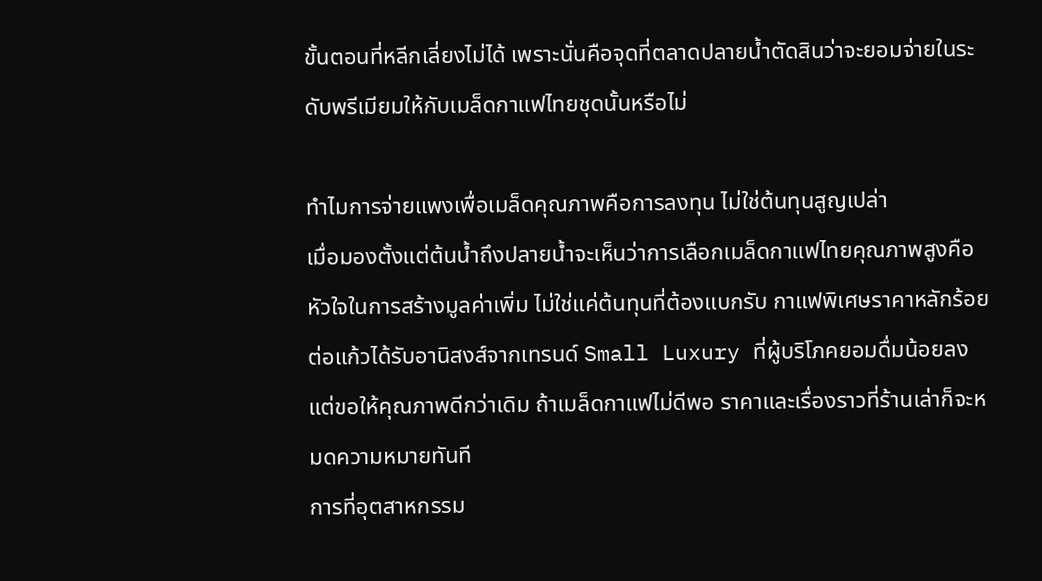ขั้นตอนที่หลีกเลี่ยงไม่ได้ เพราะนั่นคือจุดที่ตลาดปลายน้ำตัดสินว่าจะยอมจ่ายในระดับพรีเมียมให้กับเมล็ดกาแฟไทยชุดนั้นหรือไม่

ทำไมการจ่ายแพงเพื่อเมล็ดคุณภาพคือการลงทุน ไม่ใช่ต้นทุนสูญเปล่า
เมื่อมองตั้งแต่ต้นน้ำถึงปลายน้ำจะเห็นว่าการเลือกเมล็ดกาแฟไทยคุณภาพสูงคือหัวใจในการสร้างมูลค่าเพิ่ม ไม่ใช่แค่ต้นทุนที่ต้องแบกรับ กาแฟพิเศษราคาหลักร้อยต่อแก้วได้รับอานิสงส์จากเทรนด์ Small Luxury ที่ผู้บริโภคยอมดื่มน้อยลงแต่ขอให้คุณภาพดีกว่าเดิม ถ้าเมล็ดกาแฟไม่ดีพอ ราคาและเรื่องราวที่ร้านเล่าก็จะหมดความหมายทันที
การที่อุตสาหกรรม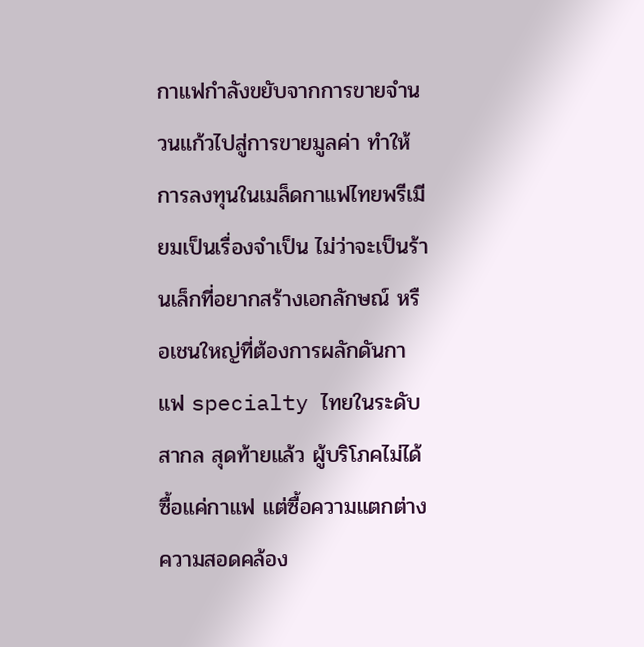กาแฟกำลังขยับจากการขายจำนวนแก้วไปสู่การขายมูลค่า ทำให้การลงทุนในเมล็ดกาแฟไทยพรีเมียมเป็นเรื่องจำเป็น ไม่ว่าจะเป็นร้านเล็กที่อยากสร้างเอกลักษณ์ หรือเชนใหญ่ที่ต้องการผลักดันกาแฟ specialty ไทยในระดับสากล สุดท้ายแล้ว ผู้บริโภคไม่ได้ซื้อแค่กาแฟ แต่ซื้อความแตกต่าง ความสอดคล้อง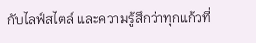กับไลฟ์สไตล์ และความรู้สึกว่าทุกแก้วที่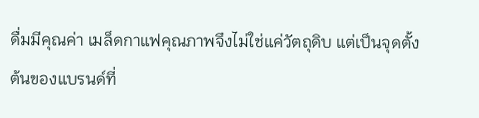ดื่มมีคุณค่า เมล็ดกาแฟคุณภาพจึงไม่ใช่แค่วัตถุดิบ แต่เป็นจุดตั้งต้นของแบรนด์ที่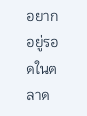อยากอยู่รอดในตลาด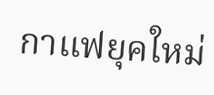กาแฟยุคใหม่